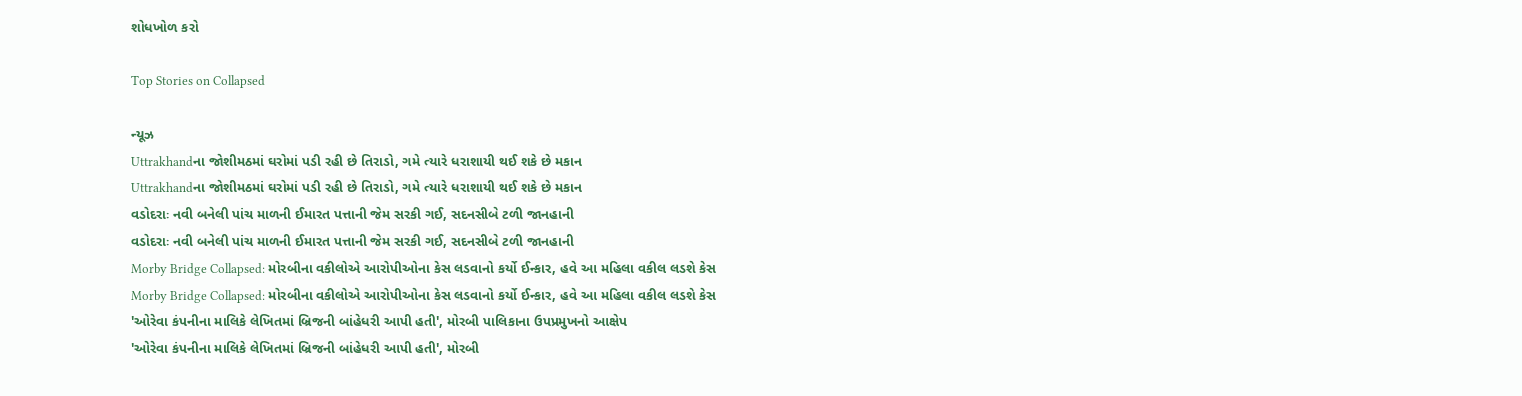શોધખોળ કરો

Top Stories on Collapsed

ન્યૂઝ
Uttrakhandના જોશીમઠમાં ઘરોમાં પડી રહી છે તિરાડો, ગમે ત્યારે ધરાશાયી થઈ શકે છે મકાન
Uttrakhandના જોશીમઠમાં ઘરોમાં પડી રહી છે તિરાડો, ગમે ત્યારે ધરાશાયી થઈ શકે છે મકાન
વડોદરાઃ નવી બનેલી પાંચ માળની ઈમારત પત્તાની જેમ સરકી ગઈ, સદનસીબે ટળી જાનહાની
વડોદરાઃ નવી બનેલી પાંચ માળની ઈમારત પત્તાની જેમ સરકી ગઈ, સદનસીબે ટળી જાનહાની
Morby Bridge Collapsed: મોરબીના વકીલોએ આરોપીઓના કેસ લડવાનો કર્યો ઈન્કાર, હવે આ મહિલા વકીલ લડશે કેસ
Morby Bridge Collapsed: મોરબીના વકીલોએ આરોપીઓના કેસ લડવાનો કર્યો ઈન્કાર, હવે આ મહિલા વકીલ લડશે કેસ
'ઓરેવા કંપનીના માલિકે લેખિતમાં બ્રિજની બાંહેધરી આપી હતી', મોરબી પાલિકાના ઉપપ્રમુખનો આક્ષેપ
'ઓરેવા કંપનીના માલિકે લેખિતમાં બ્રિજની બાંહેધરી આપી હતી', મોરબી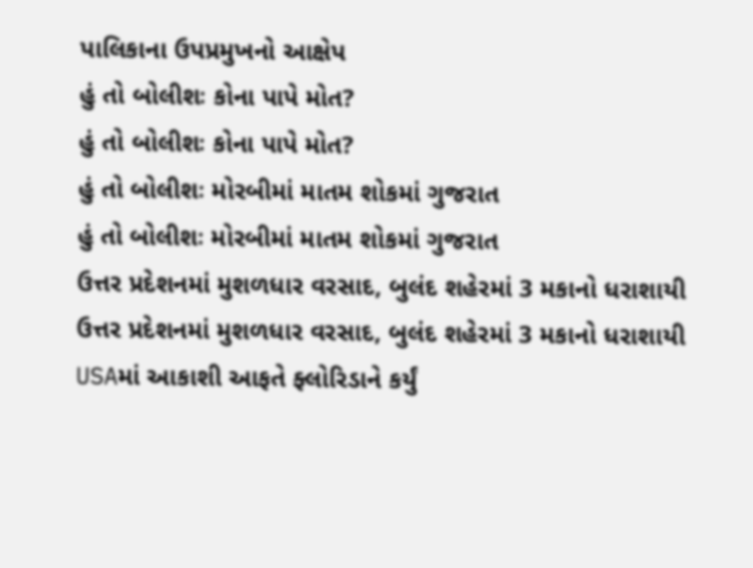પાલિકાના ઉપપ્રમુખનો આક્ષેપ
હું તો બોલીશઃ કોના પાપે મોત?
હું તો બોલીશઃ કોના પાપે મોત?
હું તો બોલીશઃ મોરબીમાં માતમ શોકમાં ગુજરાત
હું તો બોલીશઃ મોરબીમાં માતમ શોકમાં ગુજરાત
ઉત્તર પ્રદેશનમાં મુશળધાર વરસાદ, બુલંદ શહેરમાં 3 મકાનો ધરાશાયી
ઉત્તર પ્રદેશનમાં મુશળધાર વરસાદ, બુલંદ શહેરમાં 3 મકાનો ધરાશાયી
USAમાં આકાશી આફતે ફ્લોરિડાને કર્યું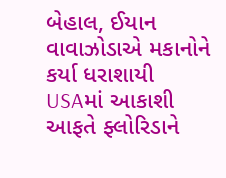બેહાલ, ઈયાન વાવાઝોડાએ મકાનોને કર્યા ધરાશાયી
USAમાં આકાશી આફતે ફ્લોરિડાને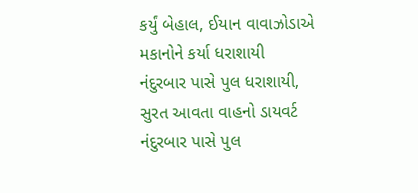કર્યું બેહાલ, ઈયાન વાવાઝોડાએ મકાનોને કર્યા ધરાશાયી
નંદુરબાર પાસે પુલ ધરાશાયી, સુરત આવતા વાહનો ડાયવર્ટ
નંદુરબાર પાસે પુલ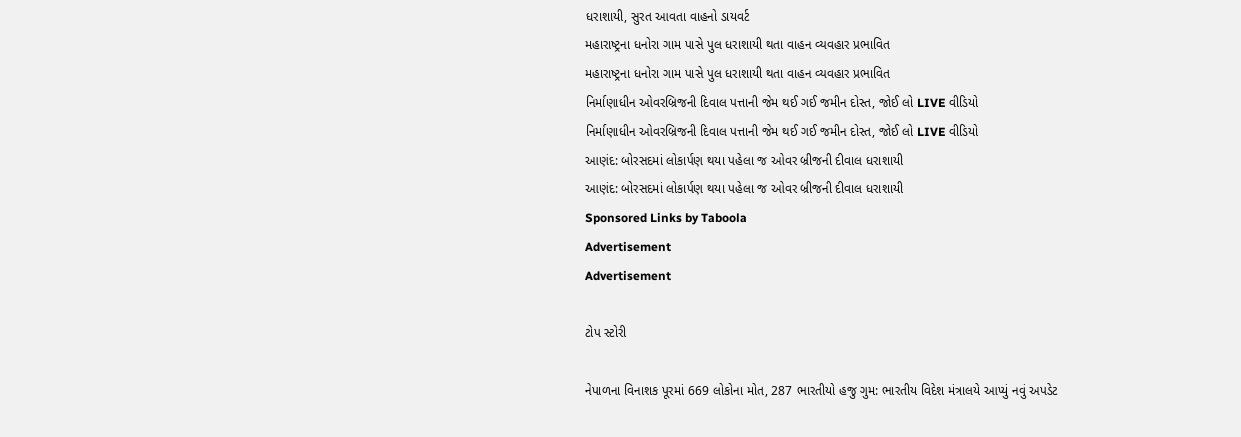ધરાશાયી, સુરત આવતા વાહનો ડાયવર્ટ
મહારાષ્ટ્રના ધનોરા ગામ પાસે પુલ ધરાશાયી થતા વાહન વ્યવહાર પ્રભાવિત
મહારાષ્ટ્રના ધનોરા ગામ પાસે પુલ ધરાશાયી થતા વાહન વ્યવહાર પ્રભાવિત
નિર્માણાધીન ઓવરબ્રિજની દિવાલ પત્તાની જેમ થઈ ગઈ જમીન દોસ્ત, જોઈ લો LIVE વીડિયો
નિર્માણાધીન ઓવરબ્રિજની દિવાલ પત્તાની જેમ થઈ ગઈ જમીન દોસ્ત, જોઈ લો LIVE વીડિયો
આણંદ: બોરસદમાં લોકાર્પણ થયા પહેલા જ ઓવર બ્રીજની દીવાલ ધરાશાયી
આણંદ: બોરસદમાં લોકાર્પણ થયા પહેલા જ ઓવર બ્રીજની દીવાલ ધરાશાયી
Sponsored Links by Taboola
Advertisement
Advertisement

ટોપ સ્ટોરી

નેપાળના વિનાશક પૂરમાં 669 લોકોના મોત, 287 ભારતીયો હજુ ગુમ: ભારતીય વિદેશ મંત્રાલયે આપ્યું નવું અપડેટ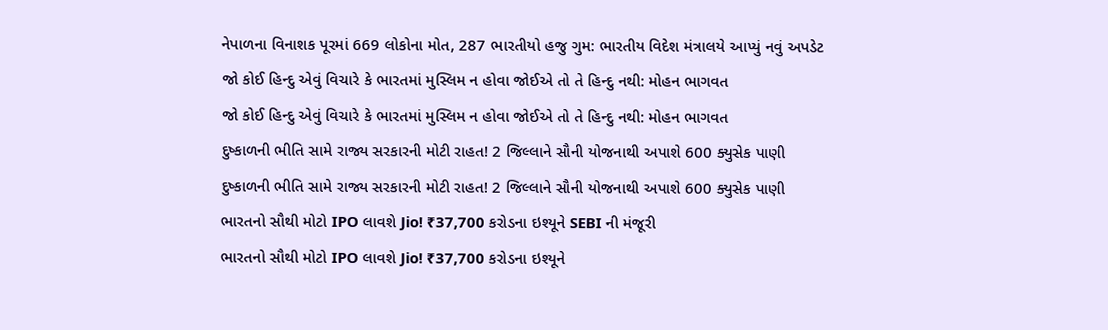નેપાળના વિનાશક પૂરમાં 669 લોકોના મોત, 287 ભારતીયો હજુ ગુમ: ભારતીય વિદેશ મંત્રાલયે આપ્યું નવું અપડેટ
જો કોઈ હિન્દુ એવું વિચારે કે ભારતમાં મુસ્લિમ ન હોવા જોઈએ તો તે હિન્દુ નથી: મોહન ભાગવત
જો કોઈ હિન્દુ એવું વિચારે કે ભારતમાં મુસ્લિમ ન હોવા જોઈએ તો તે હિન્દુ નથી: મોહન ભાગવત
દુષ્કાળની ભીતિ સામે રાજ્ય સરકારની મોટી રાહત! 2 જિલ્લાને સૌની યોજનાથી અપાશે 600 ક્યુસેક પાણી
દુષ્કાળની ભીતિ સામે રાજ્ય સરકારની મોટી રાહત! 2 જિલ્લાને સૌની યોજનાથી અપાશે 600 ક્યુસેક પાણી
ભારતનો સૌથી મોટો IPO લાવશે Jio! ₹37,700 કરોડના ઇશ્યૂને SEBI ની મંજૂરી
ભારતનો સૌથી મોટો IPO લાવશે Jio! ₹37,700 કરોડના ઇશ્યૂને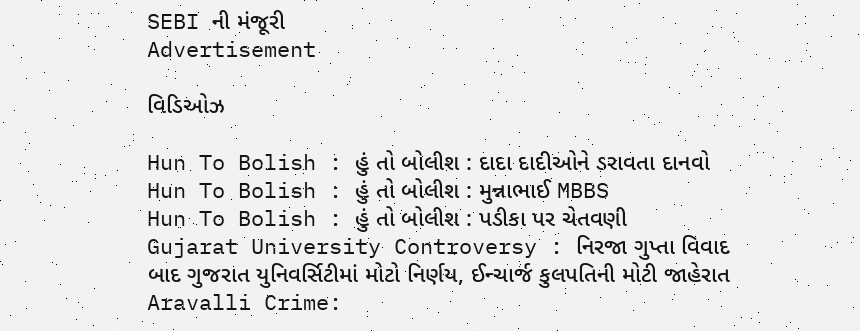SEBI ની મંજૂરી
Advertisement

વિડિઓઝ

Hun To Bolish : હું તો બોલીશ : દાદા દાદીઓને ડરાવતા દાનવો
Hun To Bolish : હું તો બોલીશ : મુન્નાભાઈ MBBS
Hun To Bolish : હું તો બોલીશ : પડીકા પર ચેતવણી
Gujarat University Controversy : નિરજા ગુપ્તા વિવાદ બાદ ગુજરાત યુનિવર્સિટીમાં મોટો નિર્ણય, ઈન્ચાર્જ કુલપતિની મોટી જાહેરાત
Aravalli Crime: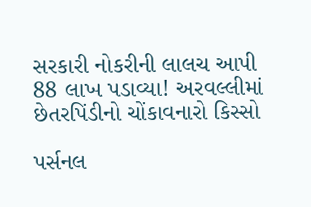સરકારી નોકરીની લાલચ આપી 88 લાખ પડાવ્યા! અરવલ્લીમાં છેતરપિંડીનો ચોંકાવનારો કિસ્સો

પર્સનલ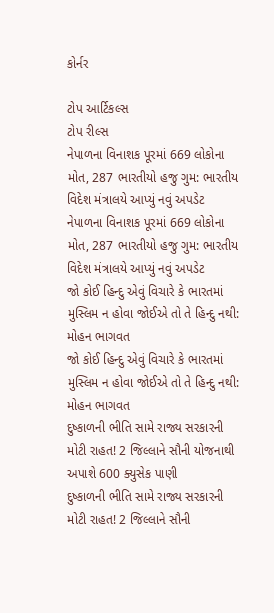કોર્નર

ટોપ આર્ટિકલ્સ
ટોપ રીલ્સ
નેપાળના વિનાશક પૂરમાં 669 લોકોના મોત, 287 ભારતીયો હજુ ગુમ: ભારતીય વિદેશ મંત્રાલયે આપ્યું નવું અપડેટ
નેપાળના વિનાશક પૂરમાં 669 લોકોના મોત, 287 ભારતીયો હજુ ગુમ: ભારતીય વિદેશ મંત્રાલયે આપ્યું નવું અપડેટ
જો કોઈ હિન્દુ એવું વિચારે કે ભારતમાં મુસ્લિમ ન હોવા જોઈએ તો તે હિન્દુ નથી: મોહન ભાગવત
જો કોઈ હિન્દુ એવું વિચારે કે ભારતમાં મુસ્લિમ ન હોવા જોઈએ તો તે હિન્દુ નથી: મોહન ભાગવત
દુષ્કાળની ભીતિ સામે રાજ્ય સરકારની મોટી રાહત! 2 જિલ્લાને સૌની યોજનાથી અપાશે 600 ક્યુસેક પાણી
દુષ્કાળની ભીતિ સામે રાજ્ય સરકારની મોટી રાહત! 2 જિલ્લાને સૌની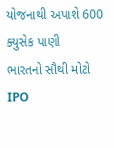યોજનાથી અપાશે 600 ક્યુસેક પાણી
ભારતનો સૌથી મોટો IPO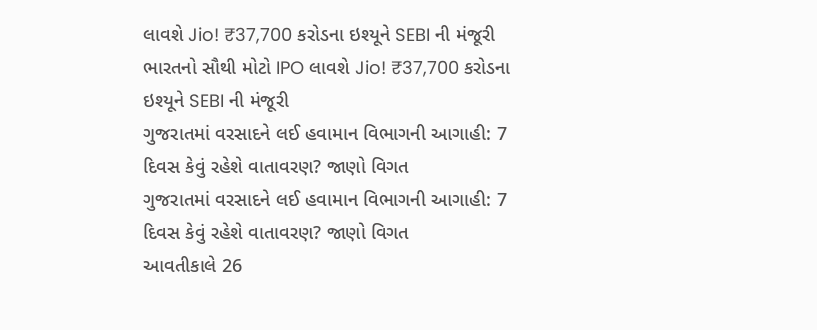લાવશે Jio! ₹37,700 કરોડના ઇશ્યૂને SEBI ની મંજૂરી
ભારતનો સૌથી મોટો IPO લાવશે Jio! ₹37,700 કરોડના ઇશ્યૂને SEBI ની મંજૂરી
ગુજરાતમાં વરસાદને લઈ હવામાન વિભાગની આગાહી: 7 દિવસ કેવું રહેશે વાતાવરણ? જાણો વિગત
ગુજરાતમાં વરસાદને લઈ હવામાન વિભાગની આગાહી: 7 દિવસ કેવું રહેશે વાતાવરણ? જાણો વિગત
આવતીકાલે 26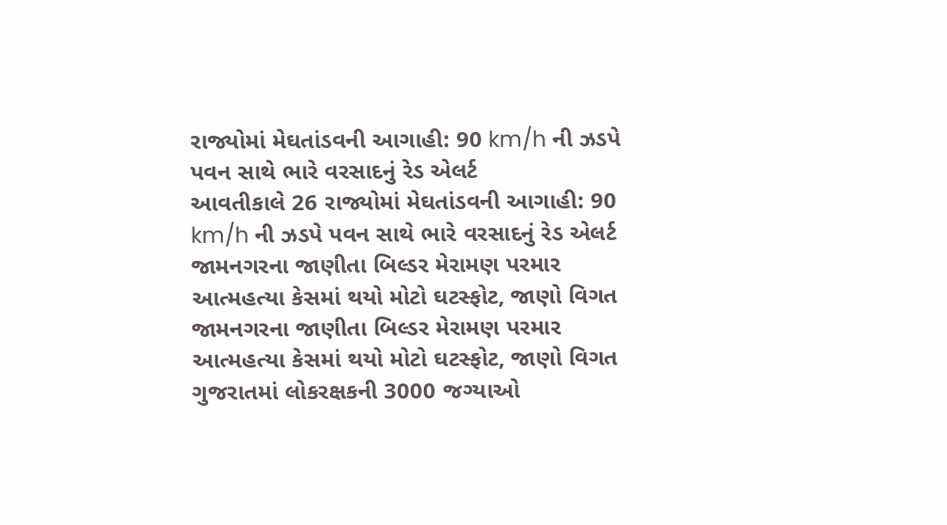રાજ્યોમાં મેઘતાંડવની આગાહી: 90 km/h ની ઝડપે પવન સાથે ભારે વરસાદનું રેડ એલર્ટ
આવતીકાલે 26 રાજ્યોમાં મેઘતાંડવની આગાહી: 90 km/h ની ઝડપે પવન સાથે ભારે વરસાદનું રેડ એલર્ટ
જામનગરના જાણીતા બિલ્ડર મેરામણ પરમાર આત્મહત્યા કેસમાં થયો મોટો ઘટસ્ફોટ, જાણો વિગત
જામનગરના જાણીતા બિલ્ડર મેરામણ પરમાર આત્મહત્યા કેસમાં થયો મોટો ઘટસ્ફોટ, જાણો વિગત
ગુજરાતમાં લોકરક્ષકની 3000 જગ્યાઓ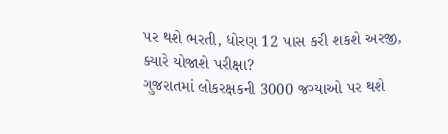પર થશે ભરતી, ધોરણ 12 પાસ કરી શકશે અરજી, ક્યારે યોજાશે પરીક્ષા?
ગુજરાતમાં લોકરક્ષકની 3000 જગ્યાઓ પર થશે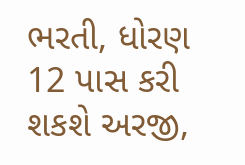ભરતી, ધોરણ 12 પાસ કરી શકશે અરજી,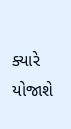ક્યારે યોજાશે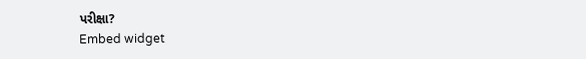પરીક્ષા?
Embed widget